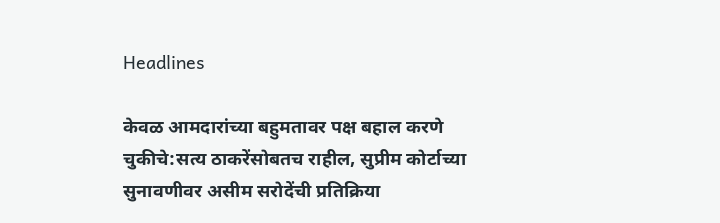Headlines

केवळ आमदारांच्या बहुमतावर पक्ष बहाल करणे चुकीचे:सत्य ठाकरेंसोबतच राहील, सुप्रीम कोर्टाच्या सुनावणीवर असीम सरोदेंची प्रतिक्रिया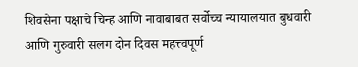शिवसेना पक्षाचे चिन्ह आणि नावाबाबत सर्वोच्च न्यायालयात बुधवारी आणि गुरुवारी सलग दोन दिवस महत्त्वपूर्ण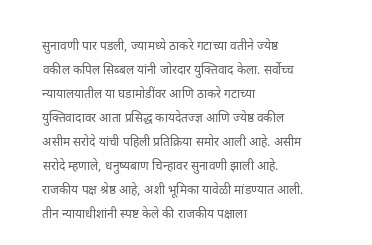सुनावणी पार पडली, ज्यामध्ये ठाकरे गटाच्या वतीने ज्येष्ठ वकील कपिल सिब्बल यांनी जोरदार युक्तिवाद केला. सर्वोच्च न्यायालयातील या घडामोडींवर आणि ठाकरे गटाच्या युक्तिवादावर आता प्रसिद्ध कायदेतज्ज्ञ आणि ज्येष्ठ वकील असीम सरोदे यांची पहिली प्रतिक्रिया समोर आली आहे. असीम सरोदे म्हणाले, धनुष्यबाण चिन्हावर सुनावणी झाली आहे. राजकीय पक्ष श्रेष्ठ आहे, अशी भूमिका यावेळी मांडण्यात आली. तीन न्यायाधीशांनी स्पष्ट केले की राजकीय पक्षाला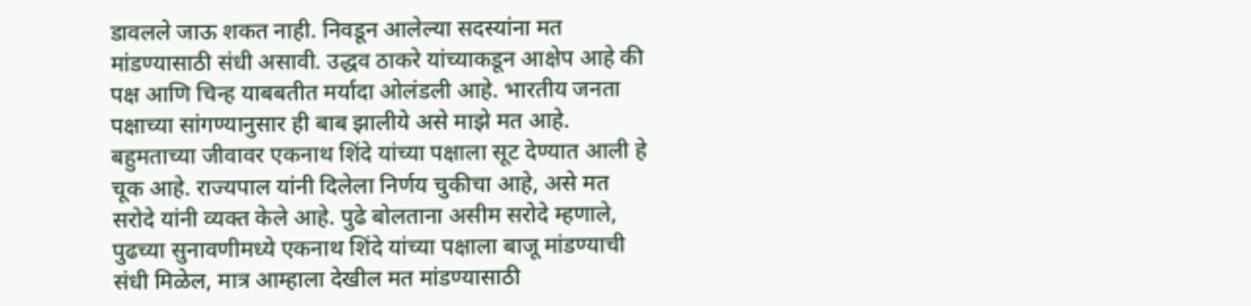डावलले जाऊ शकत नाही. निवडून आलेल्या सदस्यांना मत मांडण्यासाठी संधी असावी. उद्धव ठाकरे यांच्याकडून आक्षेप आहे की पक्ष आणि चिन्ह याबबतीत मर्यादा ओलंडली आहे. भारतीय जनता पक्षाच्या सांगण्यानुसार ही बाब झालीये असे माझे मत आहे. बहुमताच्या जीवावर एकनाथ शिंदे यांच्या पक्षाला सूट देण्यात आली हे चूक आहे. राज्यपाल यांनी दिलेला निर्णय चुकीचा आहे, असे मत सरोदे यांनी व्यक्त केले आहे. पुढे बोलताना असीम सरोदे म्हणाले, पुढच्या सुनावणीमध्ये एकनाथ शिंदे यांच्या पक्षाला बाजू मांडण्याची संधी मिळेल, मात्र आम्हाला देखील मत मांडण्यासाठी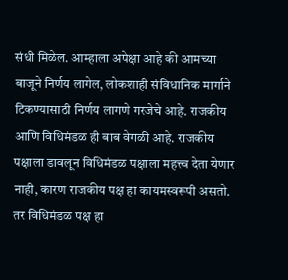संधी मिळेल. आम्हाला अपेक्षा आहे की आमच्या बाजूने निर्णय लागेल, लोकशाही संविधानिक मार्गाने टिकण्यासाठी निर्णय लागणे गरजेचे आहे. राजकीय आणि विधिमंडळ ही बाब वेगळी आहे. राजकीय पक्षाला डावलून विधिमंडळ पक्षाला महत्त्व देता येणार नाही, कारण राजकीय पक्ष हा कायमस्वरूपी असतो. तर विधिमंडळ पक्ष हा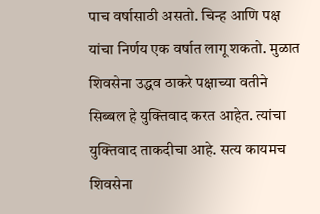पाच वर्षासाठी असतो. चिन्ह आणि पक्ष यांचा निर्णय एक वर्षात लागू शकतो. मुळात शिवसेना उद्धव ठाकरे पक्षाच्या वतीने सिब्बल हे युक्तिवाद करत आहेत. त्यांचा युक्तिवाद ताकदीचा आहे. सत्य कायमच शिवसेना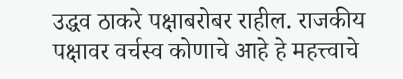उद्धव ठाकरे पक्षाबरोबर राहील. राजकीय पक्षावर वर्चस्व कोणाचे आहे हे महत्त्वाचे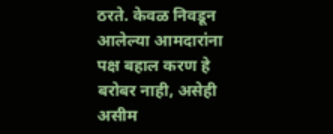ठरते. केवळ निवडून आलेल्या आमदारांना पक्ष बहाल करण हे बरोबर नाही, असेही असीम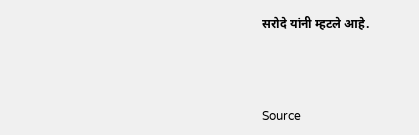सरोदे यांनी म्हटले आहे.



Source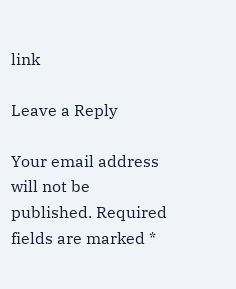link

Leave a Reply

Your email address will not be published. Required fields are marked *